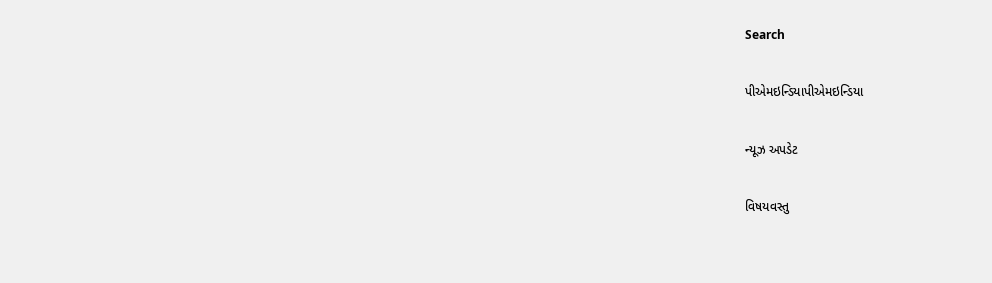Search

પીએમઇન્ડિયાપીએમઇન્ડિયા

ન્યૂઝ અપડેટ

વિષયવસ્તુ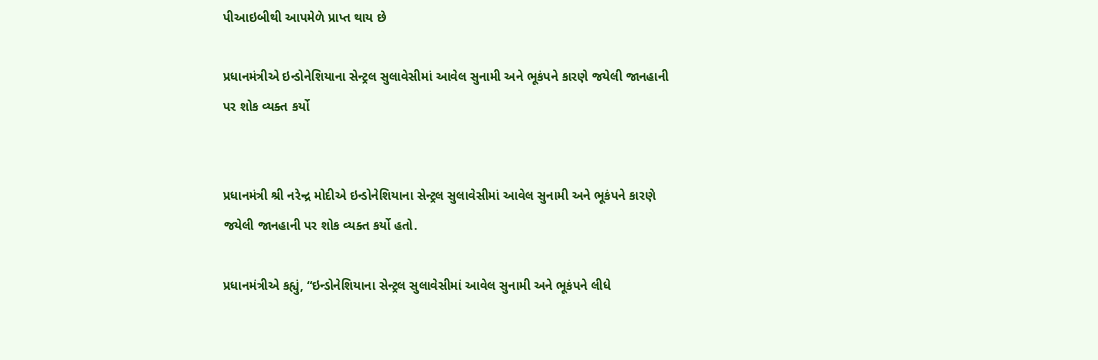પીઆઇબીથી આપમેળે પ્રાપ્ત થાય છે

પ્રધાનમંત્રીએ ઇન્ડોનેશિયાના સેન્ટ્રલ સુલાવેસીમાં આવેલ સુનામી અને ભૂકંપને કારણે જયેલી જાનહાની પર શોક વ્યક્ત કર્યો


પ્રધાનમંત્રી શ્રી નરેન્દ્ર મોદીએ ઇન્ડોનેશિયાના સેન્ટ્રલ સુલાવેસીમાં આવેલ સુનામી અને ભૂકંપને કારણે જયેલી જાનહાની પર શોક વ્યક્ત કર્યો હતો.

પ્રધાનમંત્રીએ કહ્યું, “ઇન્ડોનેશિયાના સેન્ટ્રલ સુલાવેસીમાં આવેલ સુનામી અને ભૂકંપને લીધે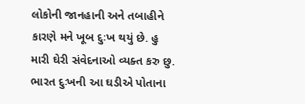લોકોની જાનહાની અને તબાહીને કારણે મને ખૂબ દુઃખ થયું છે. હુ મારી ઘેરી સંવેદનાઓ વ્યક્ત કરુ છુ. ભારત દુઃખની આ ઘડીએ પોતાના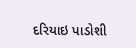દરિયાઇ પાડોશી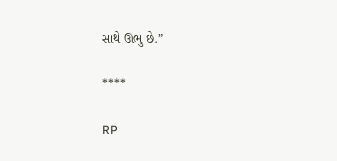સાથે ઊભુ છે.”

****

RP